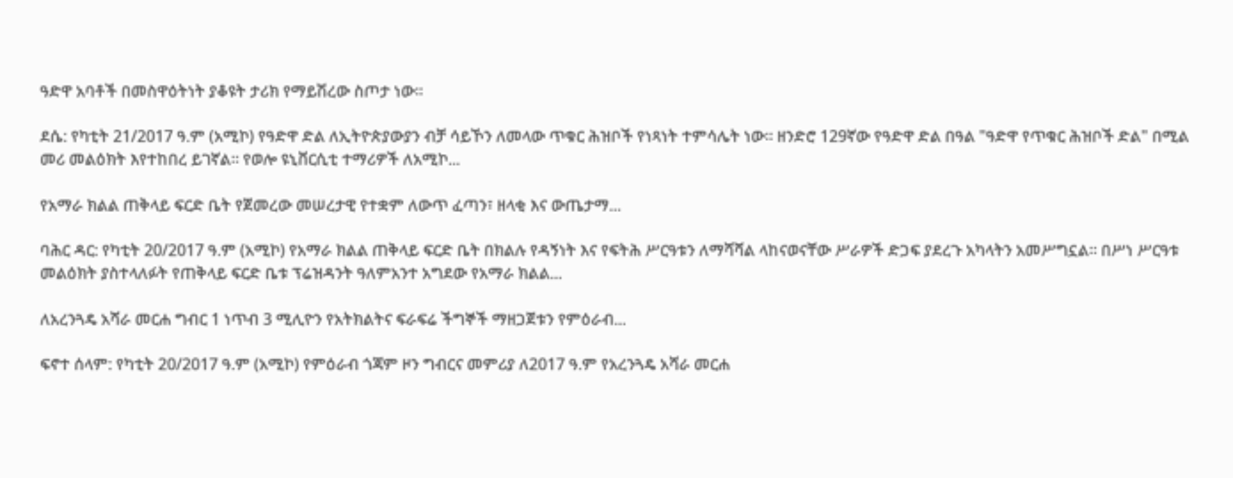ዓድዋ አባቶች በመስዋዕትነት ያቆዩት ታሪክ የማይሽረው ስጦታ ነው።

ደሴ: የካቲት 21/2017 ዓ.ም (አሚኮ) የዓድዋ ድል ለኢትዮጵያውያን ብቻ ሳይኾን ለመላው ጥቁር ሕዝቦች የነጻነት ተምሳሌት ነው። ዘንድሮ 129ኛው የዓድዋ ድል በዓል "ዓድዋ የጥቁር ሕዝቦች ድል" በሚል መሪ መልዕክት እየተከበረ ይገኛል። የወሎ ዩኒቨርሲቲ ተማሪዎች ለአሚኮ...

የአማራ ክልል ጠቅላይ ፍርድ ቤት የጀመረው መሠረታዊ የተቋም ለውጥ ፈጣን፣ ዘላቂ እና ውጤታማ...

ባሕር ዳር: የካቲት 20/2017 ዓ.ም (አሚኮ) የአማራ ክልል ጠቅላይ ፍርድ ቤት በክልሉ የዳኝነት እና የፍትሕ ሥርዓቱን ለማሻሻል ላከናወናቸው ሥራዎች ድጋፍ ያደረጉ አካላትን አመሥግኗል። በሥነ ሥርዓቱ መልዕክት ያስተላለፉት የጠቅላይ ፍርድ ቤቱ ፕሬዝዳንት ዓለምአንተ አግደው የአማራ ክልል...

ለአረንጓዴ አሻራ መርሐ ግብር 1 ነጥብ 3 ሚሊዮን የአትክልትና ፍራፍሬ ችግኞች ማዘጋጀቱን የምዕራብ...

ፍኖተ ሰላም: የካቲት 20/2017 ዓ.ም (አሚኮ) የምዕራብ ጎጃም ዞን ግብርና መምሪያ ለ2017 ዓ.ም የአረንጓዴ አሻራ መርሐ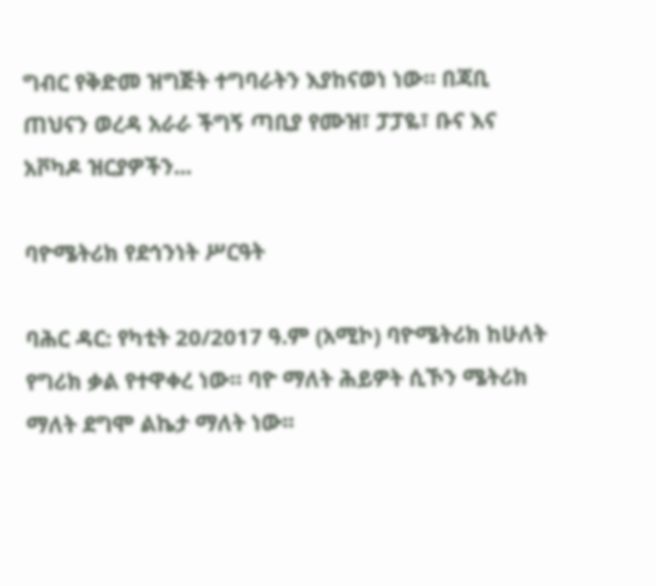ግብር የቅድመ ዝግጅት ተግባራትን እያከናወነ ነው። በጃቢ ጠህናን ወረዳ አራራ ችግኝ ጣቢያ የሙዝ፣ ፓፓዬ፣ ቡና እና አቮካዶ ዝርያዎችን...

ባዮሜትሪክ የደኅንነት ሥርዓት

ባሕር ዳር: የካቲት 20/2017 ዓ.ም (አሚኮ) ባዮሜትሪክ ከሁለት የግሪክ ቃል የተዋቀረ ነው። ባዮ ማለት ሕይዎት ሲኾን ሜትሪክ ማለት ደግሞ ልኬታ ማለት ነው፡፡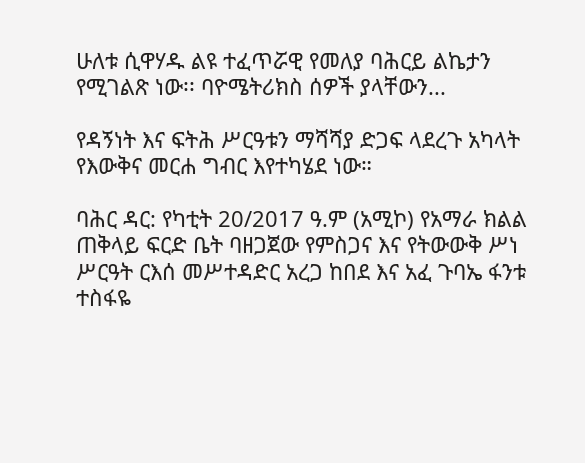ሁለቱ ሲዋሃዱ ልዩ ተፈጥሯዊ የመለያ ባሕርይ ልኬታን የሚገልጽ ነው፡፡ ባዮሜትሪክስ ሰዎች ያላቸውን...

የዳኝነት እና ፍትሕ ሥርዓቱን ማሻሻያ ድጋፍ ላደረጉ አካላት የእውቅና መርሐ ግብር እየተካሄደ ነው።

ባሕር ዳር: የካቲት 20/2017 ዓ.ም (አሚኮ) የአማራ ክልል ጠቅላይ ፍርድ ቤት ባዘጋጀው የምስጋና እና የትውውቅ ሥነ ሥርዓት ርእሰ መሥተዳድር አረጋ ከበደ እና አፈ ጉባኤ ፋንቱ ተስፋዬ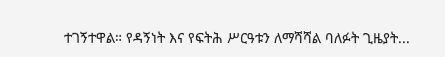ተገኝተዋል። የዳኝነት እና የፍትሕ ሥርዓቱን ለማሻሻል ባለፉት ጊዜያት...